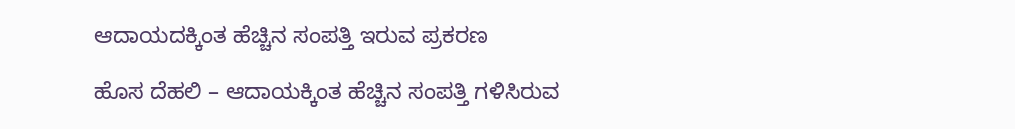ಆದಾಯದಕ್ಕಿಂತ ಹೆಚ್ಚಿನ ಸಂಪತ್ತಿ ಇರುವ ಪ್ರಕರಣ

ಹೊಸ ದೆಹಲಿ – ಆದಾಯಕ್ಕಿಂತ ಹೆಚ್ಚಿನ ಸಂಪತ್ತಿ ಗಳಿಸಿರುವ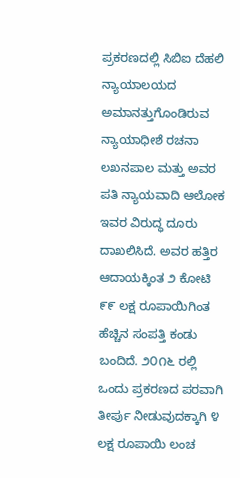ಪ್ರಕರಣದಲ್ಲಿ ಸಿಬಿಐ ದೆಹಲಿ ನ್ಯಾಯಾಲಯದ ಅಮಾನತ್ತುಗೊಂಡಿರುವ ನ್ಯಾಯಾಧೀಶೆ ರಚನಾ ಲಖನಪಾಲ ಮತ್ತು ಅವರ ಪತಿ ನ್ಯಾಯವಾದಿ ಆಲೋಕ ಇವರ ವಿರುದ್ಧ ದೂರು ದಾಖಲಿಸಿದೆ. ಅವರ ಹತ್ತಿರ ಆದಾಯಕ್ಕಿಂತ ೨ ಕೋಟಿ ೯೯ ಲಕ್ಷ ರೂಪಾಯಿಗಿಂತ ಹೆಚ್ಚಿನ ಸಂಪತ್ತಿ ಕಂಡು ಬಂದಿದೆ. ೨೦೧೬ ರಲ್ಲಿ ಒಂದು ಪ್ರಕರಣದ ಪರವಾಗಿ ತೀರ್ಪು ನೀಡುವುದಕ್ಕಾಗಿ ೪ ಲಕ್ಷ ರೂಪಾಯಿ ಲಂಚ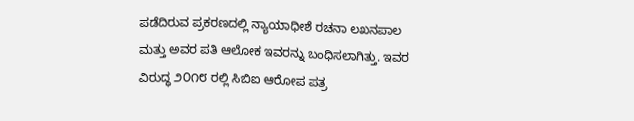ಪಡೆದಿರುವ ಪ್ರಕರಣದಲ್ಲಿ ನ್ಯಾಯಾಧೀಶೆ ರಚನಾ ಲಖನಪಾಲ ಮತ್ತು ಅವರ ಪತಿ ಆಲೋಕ ಇವರನ್ನು ಬಂಧಿಸಲಾಗಿತ್ತು. ಇವರ ವಿರುದ್ಧ ೨೦೧೮ ರಲ್ಲಿ ಸಿಬಿಐ ಆರೋಪ ಪತ್ರ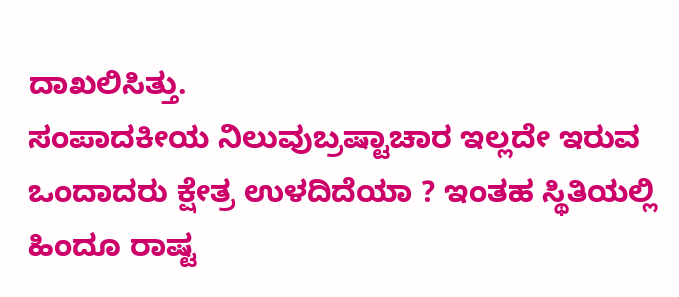ದಾಖಲಿಸಿತ್ತು.
ಸಂಪಾದಕೀಯ ನಿಲುವುಬ್ರಷ್ಟಾಚಾರ ಇಲ್ಲದೇ ಇರುವ ಒಂದಾದರು ಕ್ಷೇತ್ರ ಉಳದಿದೆಯಾ ? ಇಂತಹ ಸ್ಥಿತಿಯಲ್ಲಿ ಹಿಂದೂ ರಾಷ್ಟ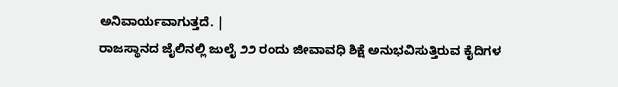ಅನಿವಾರ್ಯವಾಗುತ್ತದೆ. |
ರಾಜಸ್ಥಾನದ ಜೈಲಿನಲ್ಲಿ ಜುಲೈ ೨೨ ರಂದು ಜೀವಾವಧಿ ಶಿಕ್ಷೆ ಅನುಭವಿಸುತ್ತಿರುವ ಕೈದಿಗಳ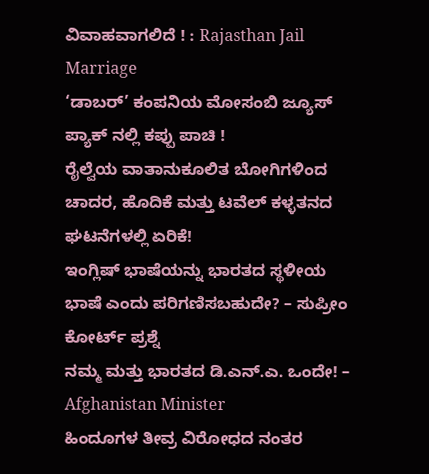ವಿವಾಹವಾಗಲಿದೆ ! : Rajasthan Jail Marriage
‘ಡಾಬರ್’ ಕಂಪನಿಯ ಮೋಸಂಬಿ ಜ್ಯೂಸ್ ಪ್ಯಾಕ್ ನಲ್ಲಿ ಕಪ್ಪು ಪಾಚಿ !
ರೈಲ್ವೆಯ ವಾತಾನುಕೂಲಿತ ಬೋಗಿಗಳಿಂದ ಚಾದರ, ಹೊದಿಕೆ ಮತ್ತು ಟವೆಲ್ ಕಳ್ಳತನದ ಘಟನೆಗಳಲ್ಲಿ ಏರಿಕೆ!
ಇಂಗ್ಲಿಷ್ ಭಾಷೆಯನ್ನು ಭಾರತದ ಸ್ಥಳೀಯ ಭಾಷೆ ಎಂದು ಪರಿಗಣಿಸಬಹುದೇ? – ಸುಪ್ರೀಂ ಕೋರ್ಟ್ ಪ್ರಶ್ನೆ
ನಮ್ಮ ಮತ್ತು ಭಾರತದ ಡಿ.ಎನ್.ಎ. ಒಂದೇ! – Afghanistan Minister
ಹಿಂದೂಗಳ ತೀವ್ರ ವಿರೋಧದ ನಂತರ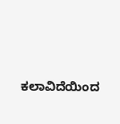ಕಲಾವಿದೆಯಿಂದ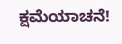ಕ್ಷಮೆಯಾಚನೆ!